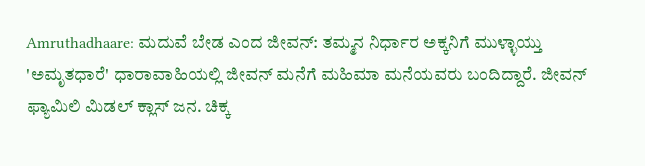Amruthadhaare: ಮದುವೆ ಬೇಡ ಎಂದ ಜೀವನ್: ತಮ್ಮನ ನಿರ್ಧಾರ ಅಕ್ಕನಿಗೆ ಮುಳ್ಳಾಯ್ತು
'ಅಮೃತಧಾರೆ' ಧಾರಾವಾಹಿಯಲ್ಲಿ ಜೀವನ್ ಮನೆಗೆ ಮಹಿಮಾ ಮನೆಯವರು ಬಂದಿದ್ದಾರೆ. ಜೀವನ್ ಫ್ಯಾಮಿಲಿ ಮಿಡಲ್ ಕ್ಲಾಸ್ ಜನ. ಚಿಕ್ಕ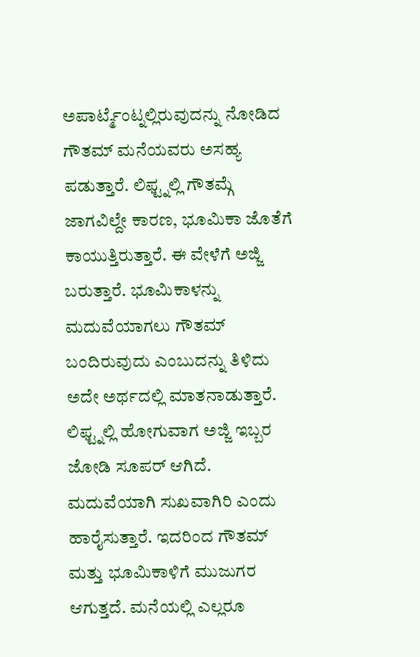ಅಪಾರ್ಟ್ಮೆಂಟ್ನಲ್ಲಿರುವುದನ್ನು ನೋಡಿದ ಗೌತಮ್ ಮನೆಯವರು ಅಸಹ್ಯ ಪಡುತ್ತಾರೆ. ಲಿಫ್ಟ್ನಲ್ಲಿ ಗೌತಮ್ಗೆ ಜಾಗವಿಲ್ದೇ ಕಾರಣ, ಭೂಮಿಕಾ ಜೊತೆಗೆ ಕಾಯುತ್ತಿರುತ್ತಾರೆ. ಈ ವೇಳೆಗೆ ಅಜ್ಜಿ ಬರುತ್ತಾರೆ. ಭೂಮಿಕಾಳನ್ನು ಮದುವೆಯಾಗಲು ಗೌತಮ್ ಬಂದಿರುವುದು ಎಂಬುದನ್ನು ತಿಳಿದು ಅದೇ ಅರ್ಥದಲ್ಲಿ ಮಾತನಾಡುತ್ತಾರೆ.
ಲಿಫ್ಟ್ನಲ್ಲಿ ಹೋಗುವಾಗ ಅಜ್ಜಿ ಇಬ್ಬರ ಜೋಡಿ ಸೂಪರ್ ಆಗಿದೆ. ಮದುವೆಯಾಗಿ ಸುಖವಾಗಿರಿ ಎಂದು ಹಾರೈಸುತ್ತಾರೆ. ಇದರಿಂದ ಗೌತಮ್ ಮತ್ತು ಭೂಮಿಕಾಳಿಗೆ ಮುಜುಗರ ಆಗುತ್ತದೆ. ಮನೆಯಲ್ಲಿ ಎಲ್ಲರೂ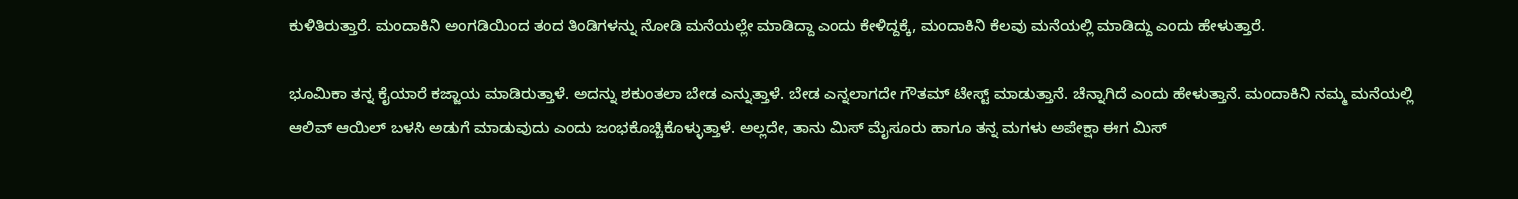ಕುಳಿತಿರುತ್ತಾರೆ. ಮಂದಾಕಿನಿ ಅಂಗಡಿಯಿಂದ ತಂದ ತಿಂಡಿಗಳನ್ನು ನೋಡಿ ಮನೆಯಲ್ಲೇ ಮಾಡಿದ್ದಾ ಎಂದು ಕೇಳಿದ್ದಕ್ಕೆ, ಮಂದಾಕಿನಿ ಕೆಲವು ಮನೆಯಲ್ಲಿ ಮಾಡಿದ್ದು ಎಂದು ಹೇಳುತ್ತಾರೆ.

ಭೂಮಿಕಾ ತನ್ನ ಕೈಯಾರೆ ಕಜ್ಜಾಯ ಮಾಡಿರುತ್ತಾಳೆ. ಅದನ್ನು ಶಕುಂತಲಾ ಬೇಡ ಎನ್ನುತ್ತಾಳೆ. ಬೇಡ ಎನ್ನಲಾಗದೇ ಗೌತಮ್ ಟೇಸ್ಟ್ ಮಾಡುತ್ತಾನೆ. ಚೆನ್ನಾಗಿದೆ ಎಂದು ಹೇಳುತ್ತಾನೆ. ಮಂದಾಕಿನಿ ನಮ್ಮ ಮನೆಯಲ್ಲಿ ಆಲಿವ್ ಆಯಿಲ್ ಬಳಸಿ ಅಡುಗೆ ಮಾಡುವುದು ಎಂದು ಜಂಭಕೊಚ್ಚಿಕೊಳ್ಳುತ್ತಾಳೆ. ಅಲ್ಲದೇ, ತಾನು ಮಿಸ್ ಮೈಸೂರು ಹಾಗೂ ತನ್ನ ಮಗಳು ಅಪೇಕ್ಷಾ ಈಗ ಮಿಸ್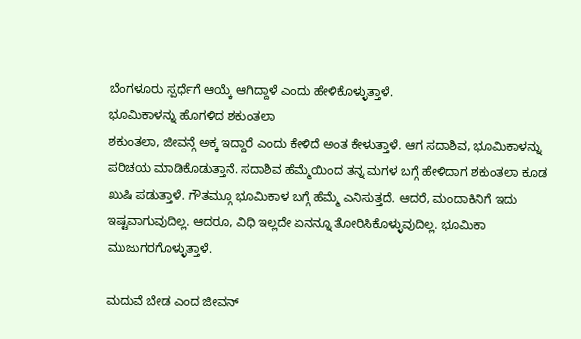ಬೆಂಗಳೂರು ಸ್ಪರ್ಧೆಗೆ ಆಯ್ಕೆ ಆಗಿದ್ದಾಳೆ ಎಂದು ಹೇಳಿಕೊಳ್ಳುತ್ತಾಳೆ.
ಭೂಮಿಕಾಳನ್ನು ಹೊಗಳಿದ ಶಕುಂತಲಾ
ಶಕುಂತಲಾ, ಜೀವನ್ಗೆ ಅಕ್ಕ ಇದ್ದಾರೆ ಎಂದು ಕೇಳಿದೆ ಅಂತ ಕೇಳುತ್ತಾಳೆ. ಆಗ ಸದಾಶಿವ, ಭೂಮಿಕಾಳನ್ನು ಪರಿಚಯ ಮಾಡಿಕೊಡುತ್ತಾನೆ. ಸದಾಶಿವ ಹೆಮ್ಮೆಯಿಂದ ತನ್ನ ಮಗಳ ಬಗ್ಗೆ ಹೇಳಿದಾಗ ಶಕುಂತಲಾ ಕೂಡ ಖುಷಿ ಪಡುತ್ತಾಳೆ. ಗೌತಮ್ಗೂ ಭೂಮಿಕಾಳ ಬಗ್ಗೆ ಹೆಮ್ಮೆ ಎನಿಸುತ್ತದೆ. ಆದರೆ, ಮಂದಾಕಿನಿಗೆ ಇದು ಇಷ್ಟವಾಗುವುದಿಲ್ಲ. ಆದರೂ, ವಿಧಿ ಇಲ್ಲದೇ ಏನನ್ನೂ ತೋರಿಸಿಕೊಳ್ಳುವುದಿಲ್ಲ. ಭೂಮಿಕಾ ಮುಜುಗರಗೊಳ್ಳುತ್ತಾಳೆ.

ಮದುವೆ ಬೇಡ ಎಂದ ಜೀವನ್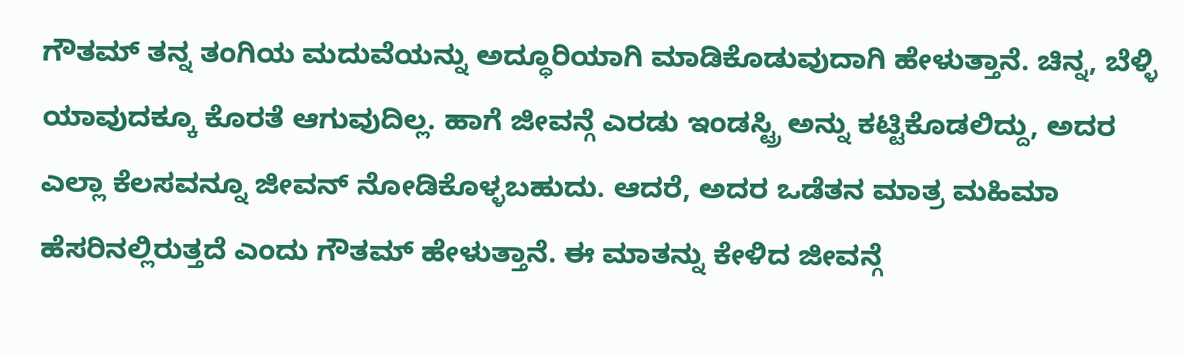ಗೌತಮ್ ತನ್ನ ತಂಗಿಯ ಮದುವೆಯನ್ನು ಅದ್ಧೂರಿಯಾಗಿ ಮಾಡಿಕೊಡುವುದಾಗಿ ಹೇಳುತ್ತಾನೆ. ಚಿನ್ನ, ಬೆಳ್ಳಿ ಯಾವುದಕ್ಕೂ ಕೊರತೆ ಆಗುವುದಿಲ್ಲ. ಹಾಗೆ ಜೀವನ್ಗೆ ಎರಡು ಇಂಡಸ್ಟ್ರಿ ಅನ್ನು ಕಟ್ಟಿಕೊಡಲಿದ್ದು, ಅದರ ಎಲ್ಲಾ ಕೆಲಸವನ್ನೂ ಜೀವನ್ ನೋಡಿಕೊಳ್ಳಬಹುದು. ಆದರೆ, ಅದರ ಒಡೆತನ ಮಾತ್ರ ಮಹಿಮಾ ಹೆಸರಿನಲ್ಲಿರುತ್ತದೆ ಎಂದು ಗೌತಮ್ ಹೇಳುತ್ತಾನೆ. ಈ ಮಾತನ್ನು ಕೇಳಿದ ಜೀವನ್ಗೆ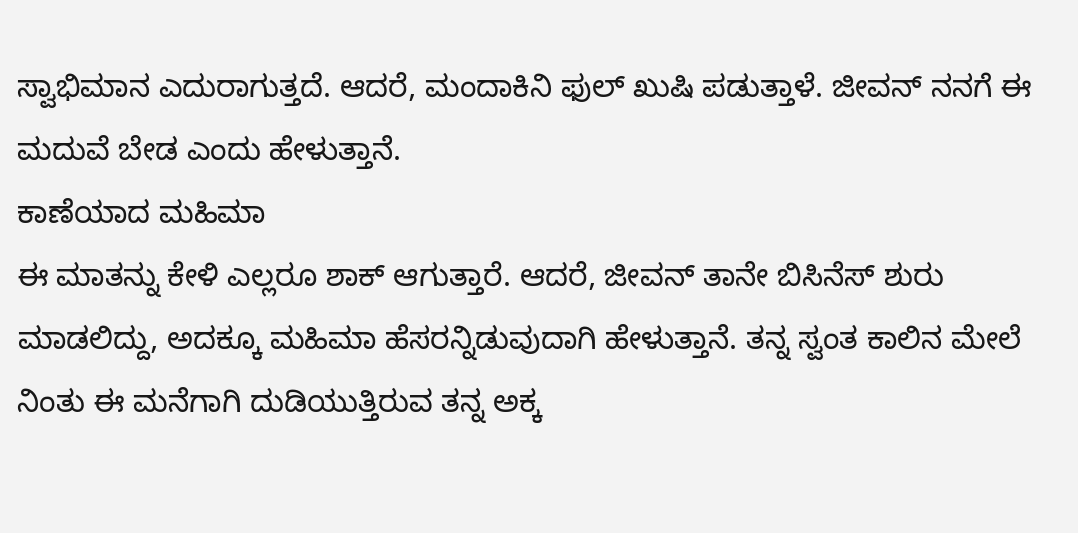ಸ್ವಾಭಿಮಾನ ಎದುರಾಗುತ್ತದೆ. ಆದರೆ, ಮಂದಾಕಿನಿ ಫುಲ್ ಖುಷಿ ಪಡುತ್ತಾಳೆ. ಜೀವನ್ ನನಗೆ ಈ ಮದುವೆ ಬೇಡ ಎಂದು ಹೇಳುತ್ತಾನೆ.
ಕಾಣೆಯಾದ ಮಹಿಮಾ
ಈ ಮಾತನ್ನು ಕೇಳಿ ಎಲ್ಲರೂ ಶಾಕ್ ಆಗುತ್ತಾರೆ. ಆದರೆ, ಜೀವನ್ ತಾನೇ ಬಿಸಿನೆಸ್ ಶುರು ಮಾಡಲಿದ್ದು, ಅದಕ್ಕೂ ಮಹಿಮಾ ಹೆಸರನ್ನಿಡುವುದಾಗಿ ಹೇಳುತ್ತಾನೆ. ತನ್ನ ಸ್ವಂತ ಕಾಲಿನ ಮೇಲೆ ನಿಂತು ಈ ಮನೆಗಾಗಿ ದುಡಿಯುತ್ತಿರುವ ತನ್ನ ಅಕ್ಕ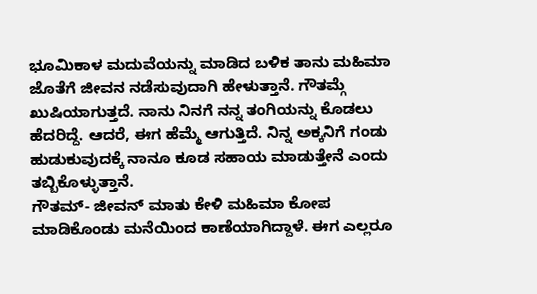ಭೂಮಿಕಾಳ ಮದುವೆಯನ್ನು ಮಾಡಿದ ಬಳಿಕ ತಾನು ಮಹಿಮಾ ಜೊತೆಗೆ ಜೀವನ ನಡೆಸುವುದಾಗಿ ಹೇಳುತ್ತಾನೆ. ಗೌತಮ್ಗೆ ಖುಷಿಯಾಗುತ್ತದೆ. ನಾನು ನಿನಗೆ ನನ್ನ ತಂಗಿಯನ್ನು ಕೊಡಲು ಹೆದರಿದ್ದೆ. ಆದರೆ, ಈಗ ಹೆಮ್ಮೆ ಆಗುತ್ತಿದೆ. ನಿನ್ನ ಅಕ್ಕನಿಗೆ ಗಂಡು ಹುಡುಕುವುದಕ್ಕೆ ನಾನೂ ಕೂಡ ಸಹಾಯ ಮಾಡುತ್ತೇನೆ ಎಂದು ತಬ್ಬಿಕೊಳ್ಳುತ್ತಾನೆ.
ಗೌತಮ್- ಜೀವನ್ ಮಾತು ಕೇಳಿ ಮಹಿಮಾ ಕೋಪ ಮಾಡಿಕೊಂಡು ಮನೆಯಿಂದ ಕಾಣೆಯಾಗಿದ್ದಾಳೆ. ಈಗ ಎಲ್ಲರೂ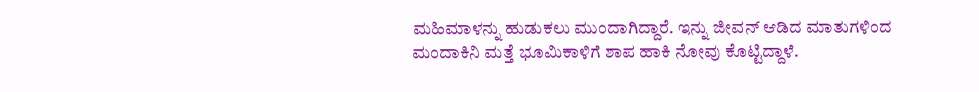ಮಹಿಮಾಳನ್ನು ಹುಡುಕಲು ಮುಂದಾಗಿದ್ದಾರೆ. ಇನ್ನು ಜೀವನ್ ಆಡಿದ ಮಾತುಗಳಿಂದ ಮಂದಾಕಿನಿ ಮತ್ತೆ ಭೂಮಿಕಾಳಿಗೆ ಶಾಪ ಹಾಕಿ ನೋವು ಕೊಟ್ಟಿದ್ದಾಳೆ.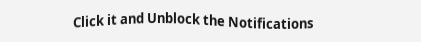Click it and Unblock the Notifications